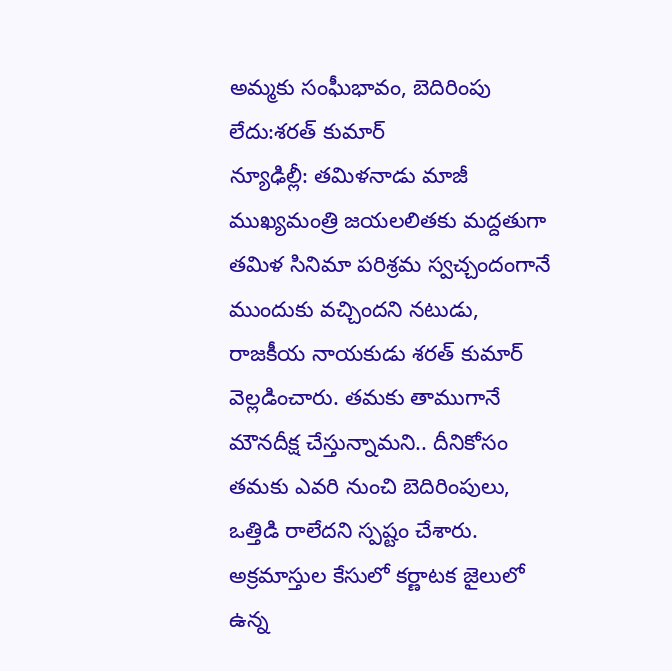అమ్మకు సంఘీభావం, బెదిరింపు లేదు:శరత్ కుమార్
న్యూఢిల్లీ: తమిళనాడు మాజీ ముఖ్యమంత్రి జయలలితకు మద్దతుగా తమిళ సినిమా పరిశ్రమ స్వచ్చందంగానే ముందుకు వచ్చిందని నటుడు, రాజకీయ నాయకుడు శరత్ కుమార్ వెల్లడించారు. తమకు తాముగానే మౌనదీక్ష చేస్తున్నామని.. దీనికోసం తమకు ఎవరి నుంచి బెదిరింపులు, ఒత్తిడి రాలేదని స్పష్టం చేశారు.
అక్రమాస్తుల కేసులో కర్ణాటక జైలులో ఉన్న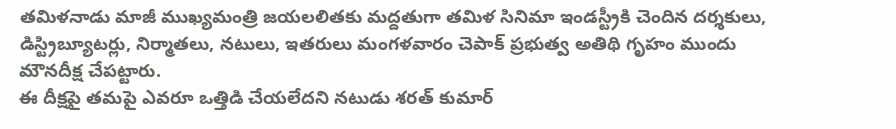తమిళనాడు మాజీ ముఖ్యమంత్రి జయలలితకు మద్దతుగా తమిళ సినిమా ఇండస్ట్రీకి చెందిన దర్శకులు, డిస్ట్రిబ్యూటర్లు, నిర్మాతలు, నటులు, ఇతరులు మంగళవారం చెపాక్ ప్రభుత్వ అతిథి గృహం ముందు మౌనదీక్ష చేపట్టారు.
ఈ దీక్షపై తమపై ఎవరూ ఒత్తిడి చేయలేదని నటుడు శరత్ కుమార్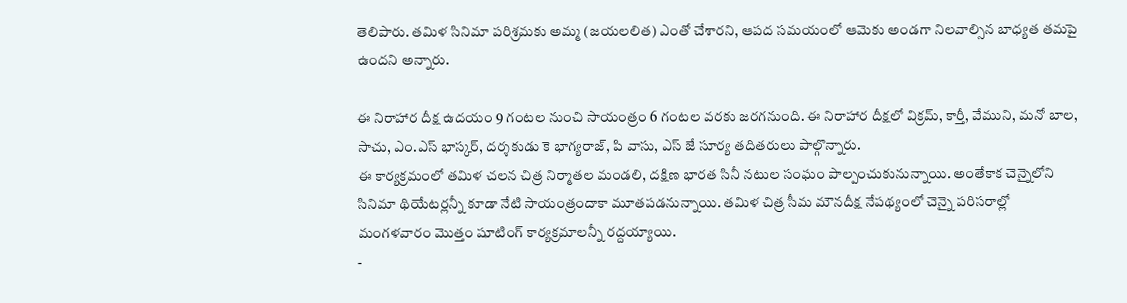తెలిపారు. తమిళ సినిమా పరిశ్రమకు అమ్మ (జయలలిత) ఎంతో చేశారని, ఆపద సమయంలో ఆమెకు అండగా నిలవాల్సిన బాధ్యత తమపై ఉందని అన్నారు.

ఈ నిరాహార దీక్ష ఉదయం 9 గంటల నుంచి సాయంత్రం 6 గంటల వరకు జరగనుంది. ఈ నిరాహార దీక్షలో విక్రమ్, కార్తీ, వేముని, మనో బాల, సాచు, ఎం.ఎస్ భాస్కర్, దర్శకుడు కె భాగ్యరాజ్, పి వాసు, ఎస్ జే సూర్య తదితరులు పాల్గొన్నారు.
ఈ కార్యక్రమంలో తమిళ చలన చిత్ర నిర్మాతల మండలి, దక్షిణ భారత సినీ నటుల సంఘం పాల్పంచుకునున్నాయి. అంతేకాక చెన్నైలోని సినిమా థియేటర్లన్నీ కూడా నేటి సాయంత్రందాకా మూతపడనున్నాయి. తమిళ చిత్ర సీమ మౌనదీక్ష నేపథ్యంలో చెన్నై పరిసరాల్లో మంగళవారం మొత్తం షూటింగ్ కార్యక్రమాలన్నీ రద్దయ్యాయి.
-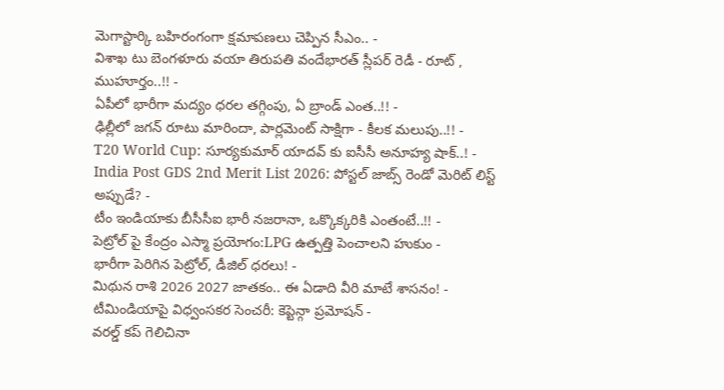మెగాస్టార్కి బహిరంగంగా క్షమాపణలు చెప్పిన సీఎం.. -
విశాఖ టు బెంగళూరు వయా తిరుపతి వందేభారత్ స్లీపర్ రెడీ - రూట్ , ముహూర్తం..!! -
ఏపీలో భారీగా మద్యం ధరల తగ్గింపు, ఏ బ్రాండ్ ఎంత..!! -
ఢిల్లీలో జగన్ రూటు మారిందా, పార్లమెంట్ సాక్షిగా - కీలక మలుపు..!! -
T20 World Cup: సూర్యకుమార్ యాదవ్ కు ఐసీసీ అనూహ్య షాక్..! -
India Post GDS 2nd Merit List 2026: పోస్టల్ జాబ్స్ రెండో మెరిట్ లిస్ట్ అప్పుడే? -
టీం ఇండియాకు బీసీసీఐ భారీ నజరానా, ఒక్కొక్కరికి ఎంతంటే..!! -
పెట్రోల్ పై కేంద్రం ఎస్మా ప్రయోగం:LPG ఉత్పత్తి పెంచాలని హుకుం -
భారీగా పెరిగిన పెట్రోల్, డీజిల్ ధరలు! -
మిథున రాశి 2026 2027 జాతకం.. ఈ ఏడాది వీరి మాటే శాసనం! -
టీమిండియాపై విధ్వంసకర సెంచరీ: కెప్టెన్గా ప్రమోషన్ -
వరల్డ్ కప్ గెలిచినా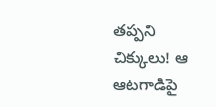తప్పని చిక్కులు! ఆ ఆటగాడిపై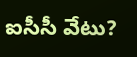ఐసీసీ వేటు?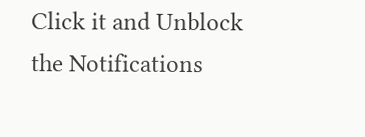Click it and Unblock the Notifications